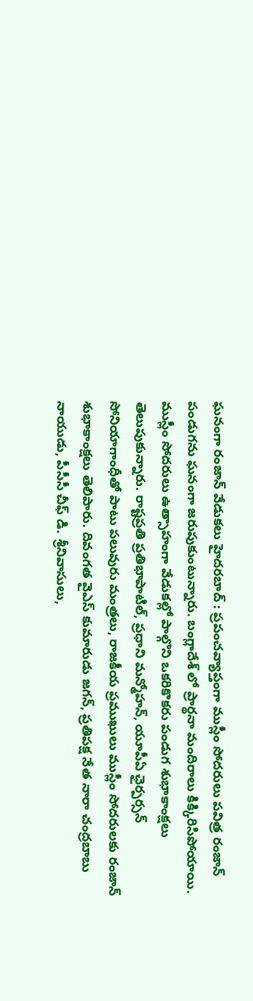ఘనంగా రంజాన్ వేడుకలు హైదరబాద్ : ప్రపంచవ్యాప్తంగా ముస్లీం సోదరులు పవిత్ర రంజాన్ పండుగను ఘనంగా జరుపుకుంటున్నారు. బంగ్లాదేశ్ లో ప్రార్థనా మందిరాలు కిక్కిరిసిపోయాయి. ముస్లీం సోదరులు ఉత్సాహంగా వేడుకల్లో పాల్గొని ఒకరికొకరు పండుగ శుభాకాంక్షలు తెలుపుకున్నారు. రాష్టప్రతి ప్రతిభాపాటిల్, ప్రధాని మన్మోహన్, యూపీఏ ఛైర్పర్సన్ సోనియాగాంధీతో పాటు పలువురు మంత్రలు, రాజకీయ ప్రముఖులు ముస్లీం సోదరులకు రంజాన్ శుభాకాంక్షలు తెలిపారు. దివంగత వైఎస్ కుమారుడు జగన్, ప్రతిపక్ష నేత నారా చంద్రబాబు నాయుడు, పీసీసీ చీఫ్ డి. శ్రీనివాసులు,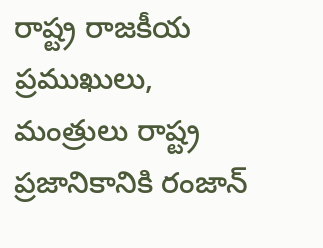రాష్ట్ర రాజకీయ ప్రముఖులు, మంత్రులు రాష్ట్ర ప్రజానికానికి రంజాన్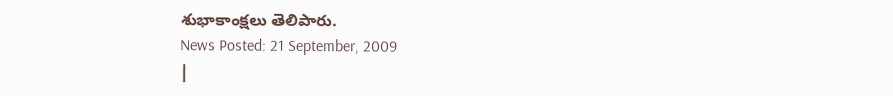శుభాకాంక్షలు తెలిపారు.
News Posted: 21 September, 2009
|